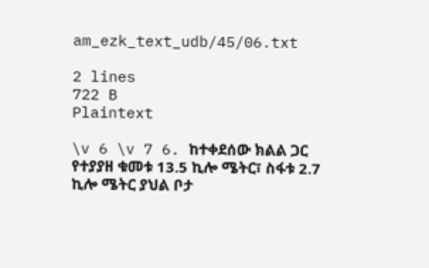am_ezk_text_udb/45/06.txt

2 lines
722 B
Plaintext

\v 6 \v 7 6. ከተቀደሰው ክልል ጋር የተያያዘ ቁመቱ 13.5 ኪሎ ሜትር፣ ስፋቱ 2.7 ኪሎ ሜትር ያህል ቦታ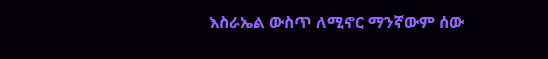እስራኤል ውስጥ ለሚኖር ማንኛውም ሰው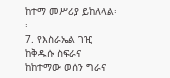ከተማ መሥሪያ ይከለላል፡፡
7. የእስራኤል ገዢ ከቅዱሱ ስፍራና ከከተማው ወሰን ግራና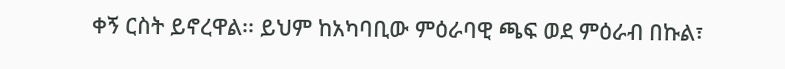ቀኝ ርስት ይኖረዋል፡፡ ይህም ከአካባቢው ምዕራባዊ ጫፍ ወደ ምዕራብ በኩል፣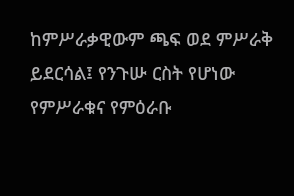ከምሥራቃዊውም ጫፍ ወደ ምሥራቅ ይደርሳል፤ የንጉሡ ርስት የሆነው የምሥራቁና የምዕራቡ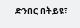ድንበር በትይዩ፣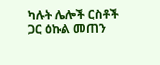ካሉት ሌሎች ርስቶች ጋር ዕኩል መጠን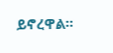ይኖረዋል፡፡